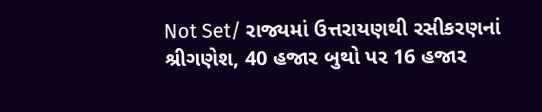Not Set/ રાજ્યમાં ઉત્તરાયણથી રસીકરણનાં શ્રીગણેશ, 40 હજાર બુથો પર 16 હજાર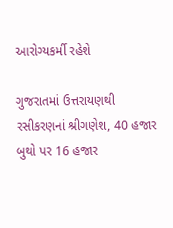આરોગ્યકર્મી રહેશે

ગુજરાતમાં ઉત્તરાયણથી રસીકરણનાં શ્રીગણેશ, 40 હજાર બુથો પર 16 હજાર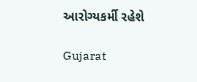આરોગ્યકર્મી રહેશે

Gujarat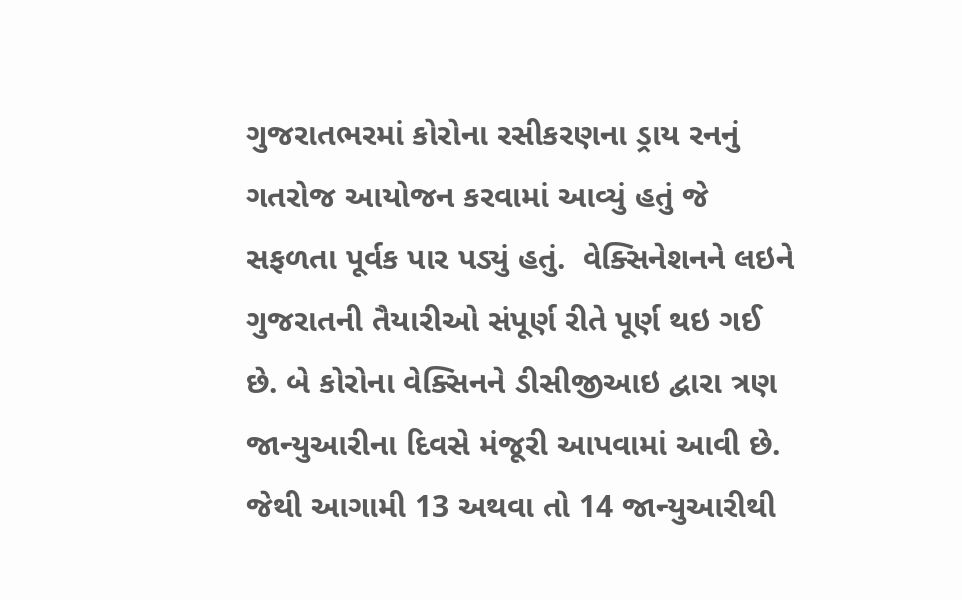ગુજરાતભરમાં કોરોના રસીકરણના ડ્રાય રનનું ગતરોજ આયોજન કરવામાં આવ્યું હતું જે સફળતા પૂર્વક પાર પડ્યું હતું.  વેક્સિનેશનને લઇને ગુજરાતની તૈયારીઓ સંપૂર્ણ રીતે પૂર્ણ થઇ ગઈ છે. બે કોરોના વેક્સિનને ડીસીજીઆઇ દ્વારા ત્રણ જાન્યુઆરીના દિવસે મંજૂરી આપવામાં આવી છે. જેથી આગામી 13 અથવા તો 14 જાન્યુઆરીથી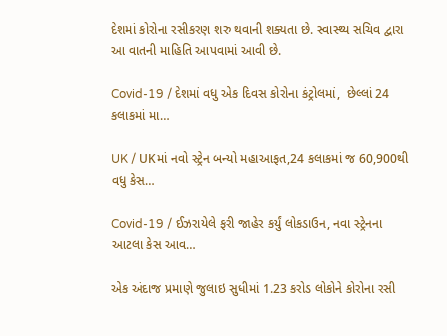દેશમાં કોરોના રસીકરણ શરુ થવાની શક્યતા છે. સ્વાસ્થ્ય સચિવ દ્વારા આ વાતની માહિતિ આપવામાં આવી છે.

Covid-19 / દેશમાં વધુ એક દિવસ કોરોના કંટ્રોલમાં,  છેલ્લાં 24 કલાકમાં મા…

UK / UKમાં નવો સ્ટ્રેન બન્યો મહાઆફત,24 કલાકમાં જ 60,900થી વધુ કેસ…

Covid-19 / ઈઝરાયેલે ફરી જાહેર કર્યું લોકડાઉન, નવા સ્ટ્રેનના આટલા કેસ આવ…

એક અંદાજ પ્રમાણે જુલાઇ સુધીમાં 1.23 કરોડ લોકોને કોરોના રસી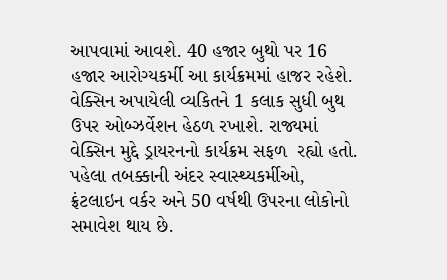આપવામાં આવશે. 40 હજાર બુથો પર 16 હજાર આરોગ્યકર્મી આ કાર્યક્રમમાં હાજર રહેશે. વેક્સિન અપાયેલી વ્યકિતને 1 કલાક સુધી બુથ ઉપર ઓબ્ઝર્વેશન હેઠળ રખાશે. રાજ્યમાં વેક્સિન મુદ્દે ડ્રાયરનનો કાર્યક્રમ સફળ  રહ્યો હતો. પહેલા તબક્કાની અંદર સ્વાસ્થ્યકર્મીઓ, ફ્રંટલાઇન વર્કર અને 50 વર્ષથી ઉપરના લોકોનો સમાવેશ થાય છે.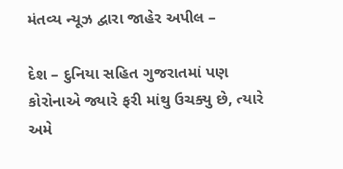મંતવ્ય ન્યૂઝ દ્વારા જાહેર અપીલ –

દેશ – દુનિયા સહિત ગુજરાતમાં પણ કોરોનાએ જ્યારે ફરી માંથુ ઉચક્યુ છે, ત્યારે અમે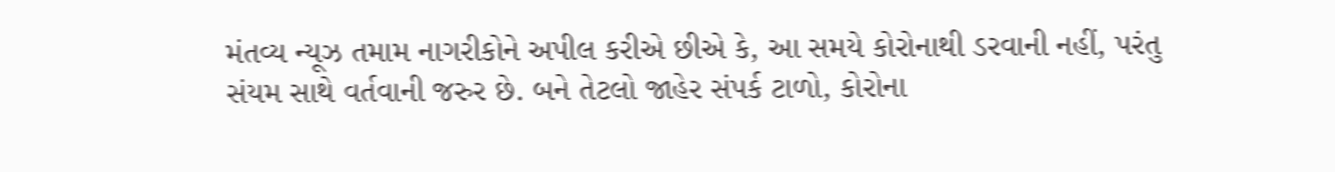મંતવ્ય ન્યૂઝ તમામ નાગરીકોને અપીલ કરીએ છીએ કે, આ સમયે કોરોનાથી ડરવાની નહીં, પરંતુ સંયમ સાથે વર્તવાની જરુર છે. બને તેટલો જાહેર સંપર્ક ટાળો, કોરોના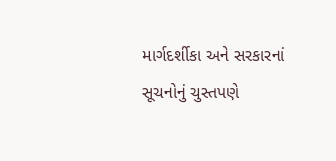માર્ગદર્શીકા અને સરકારનાં સૂચનોનું ચુસ્તપણે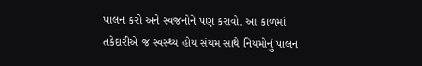પાલન કરો અને સ્વજનોને પણ કરાવો. આ કાળમાં તકેદારીએ જ સ્વસ્થ્ય હોય સંયમ સાથે નિયમોનું પાલન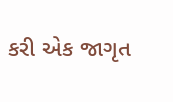કરી એક જાગૃત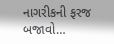નાગરીકની ફરજ બજાવો…